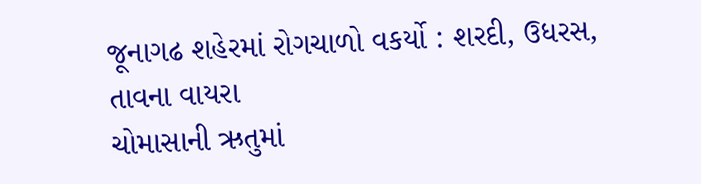જૂનાગઢ શહેરમાં રોગચાળો વકર્યો : શરદી, ઉધરસ, તાવના વાયરા
ચોમાસાની ઋતુમાં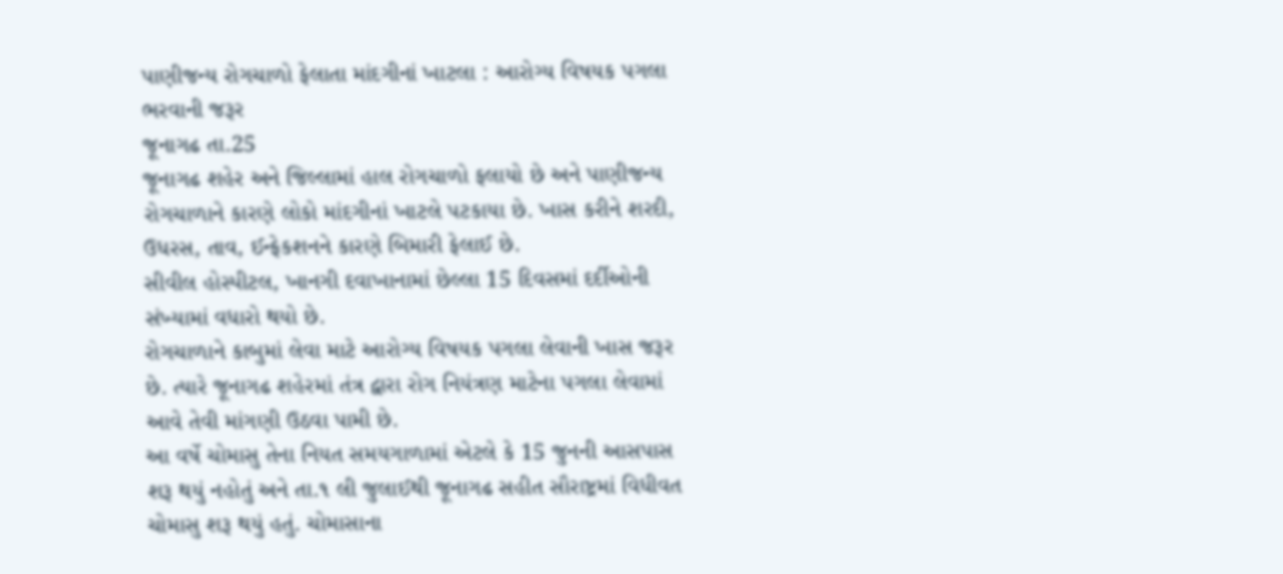પાણીજન્ય રોગચાળો ફેલાતા માંદગીનાં ખાટલા : આરોગ્ય વિષયક પગલા ભરવાની જરૂર
જૂનાગઢ તા.25
જૂનાગઢ શહેર અને જિલ્લામાં હાલ રોગચાળો ફલાયો છે અને પાણીજન્ય રોગચાળાને કારણે લોકો માંદગીનાં ખાટલે પટકાયા છે. ખાસ કરીને શરદી, ઉધરસ, તાવ, ઈન્ફેકશનને કારણે બિમારી ફેલાઈ છે.
સીવીલ હોસ્પીટલ, ખાનગી દવાખાનામાં છેલ્લા 15 દિવસમાં દર્દીઓની સંખ્યામાં વધારો થયો છે.
રોગચાળાને કાબુમાં લેવા માટે આરોગ્ય વિષયક પગલા લેવાની ખાસ જરૂર છે. ત્યારે જૂનાગઢ શહેરમાં તંત્ર દ્વારા રોગ નિયંત્રણ માટેના પગલા લેવામાં આવે તેવી માંગણી ઉઠવા પામી છે.
આ વર્ષે ચોમાસુ તેના નિયત સમયગાળામાં એટલે કે 15 જુનની આસપાસ શરૂ થયું નહોતું અને તા.૧ લી જુલાઈથી જૂનાગઢ સહીત સૌરાષ્ટ્રમાં વિધીવત ચોમાસુ શરૂ થયું હતું. ચોમાસાના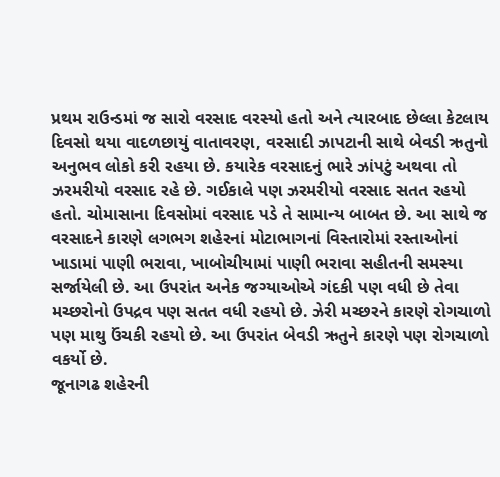પ્રથમ રાઉન્ડમાં જ સારો વરસાદ વરસ્યો હતો અને ત્યારબાદ છેલ્લા કેટલાય દિવસો થયા વાદળછાયું વાતાવરણ, વરસાદી ઝાપટાની સાથે બેવડી ઋતુનો અનુભવ લોકો કરી રહયા છે. કયારેક વરસાદનું ભારે ઝાંપટું અથવા તો ઝરમરીયો વરસાદ રહે છે. ગઈકાલે પણ ઝરમરીયો વરસાદ સતત રહયો હતો. ચોમાસાના દિવસોમાં વરસાદ પડે તે સામાન્ય બાબત છે. આ સાથે જ વરસાદને કારણે લગભગ શહેરનાં મોટાભાગનાં વિસ્તારોમાં રસ્તાઓનાં ખાડામાં પાણી ભરાવા, ખાબોચીયામાં પાણી ભરાવા સહીતની સમસ્યા સર્જાયેલી છે. આ ઉપરાંત અનેક જગ્યાઓએ ગંદકી પણ વધી છે તેવા મચ્છરોનો ઉપદ્રવ પણ સતત વધી રહયો છે. ઝેરી મચ્છરને કારણે રોગચાળો પણ માથુ ઉંચકી રહયો છે. આ ઉપરાંત બેવડી ઋતુને કારણે પણ રોગચાળો વકર્યો છે.
જૂનાગઢ શહેરની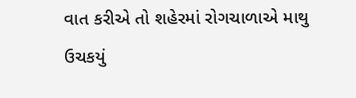વાત કરીએ તો શહેરમાં રોગચાળાએ માથુ ઉચકયું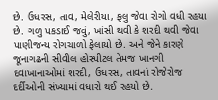છે. ઉધરસ, તાવ, મેલેરીયા, ફલુ જેવા રોગો વધી રહયા છે. ગળુ પકડાઈ જવું, ખાંસી થવી કે શરદી થવી જેવા પાણીજન્ય રોગચાળો ફેલાયો છે. અને જેને કારણે જૂનાગઢની સીવીલ હોસ્પીટલ તેમજ ખાનગી દવાખાનાઓમાં શરદી, ઉધરસ, તાવનાં રોજેરોજ દર્દીઓની સંખ્યામાં વધારો થઈ રહયો છે.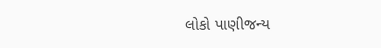લોકો પાણીજન્ય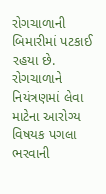રોગચાળાની બિમારીમાં પટકાઈ રહયા છે. રોગચાળાને નિયંત્રણમાં લેવા માટેના આરોગ્ય વિષયક પગલા ભરવાની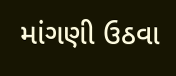માંગણી ઉઠવા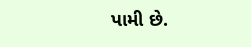પામી છે.